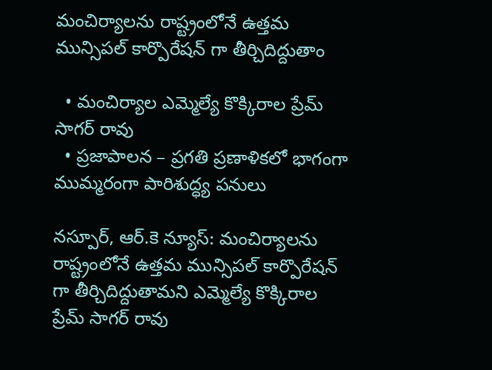మంచిర్యాలను రాష్ట్రంలోనే ఉత్తమ మున్సిపల్ కార్పొరేషన్ గా తీర్చిదిద్దుతాం

  • మంచిర్యాల ఎమ్మెల్యే కొక్కిరాల ప్రేమ్ సాగర్ రావు
  • ప్రజాపాలన – ప్రగతి ప్రణాళికలో భాగంగా ముమ్మరంగా పారిశుద్ధ్య పనులు

నస్పూర్, ఆర్.కె న్యూస్: మంచిర్యాలను రాష్ట్రంలోనే ఉత్తమ మున్సిపల్ కార్పొరేషన్ గా తీర్చిదిద్దుతామని ఎమ్మెల్యే కొక్కిరాల ప్రేమ్ సాగర్ రావు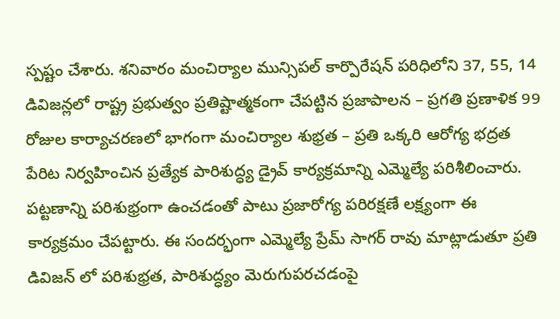స్పష్టం చేశారు. శనివారం మంచిర్యాల మున్సిపల్ కార్పొరేషన్ పరిధిలోని 37, 55, 14 డివిజన్లలో రాష్ట్ర ప్రభుత్వం ప్రతిష్టాత్మకంగా చేపట్టిన ప్రజాపాలన – ప్రగతి ప్రణాళిక 99 రోజుల కార్యాచరణలో భాగంగా మంచిర్యాల శుభ్రత – ప్రతి ఒక్కరి ఆరోగ్య భద్రత పేరిట నిర్వహించిన ప్రత్యేక పారిశుద్ధ్య డ్రైవ్ కార్యక్రమాన్ని ఎమ్మెల్యే పరిశీలించారు. పట్టణాన్ని పరిశుభ్రంగా ఉంచడంతో పాటు ప్రజారోగ్య పరిరక్షణే లక్ష్యంగా ఈ కార్యక్రమం చేపట్టారు. ఈ సందర్భంగా ఎమ్మెల్యే ప్రేమ్ సాగర్ రావు మాట్లాడుతూ ప్రతి డివిజన్ లో పరిశుభ్రత, పారిశుద్ధ్యం మెరుగుపరచడంపై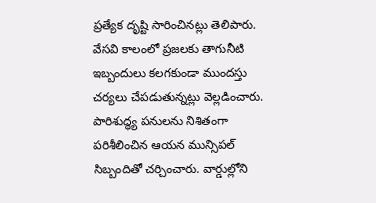ప్రత్యేక దృష్టి సారించినట్లు తెలిపారు. వేసవి కాలంలో ప్రజలకు తాగునీటి ఇబ్బందులు కలగకుండా ముందస్తు చర్యలు చేపడుతున్నట్లు వెల్లడించారు. పారిశుద్ధ్య పనులను నిశితంగా పరిశీలించిన ఆయన మున్సిపల్ సిబ్బందితో చర్చించారు. వార్డుల్లోని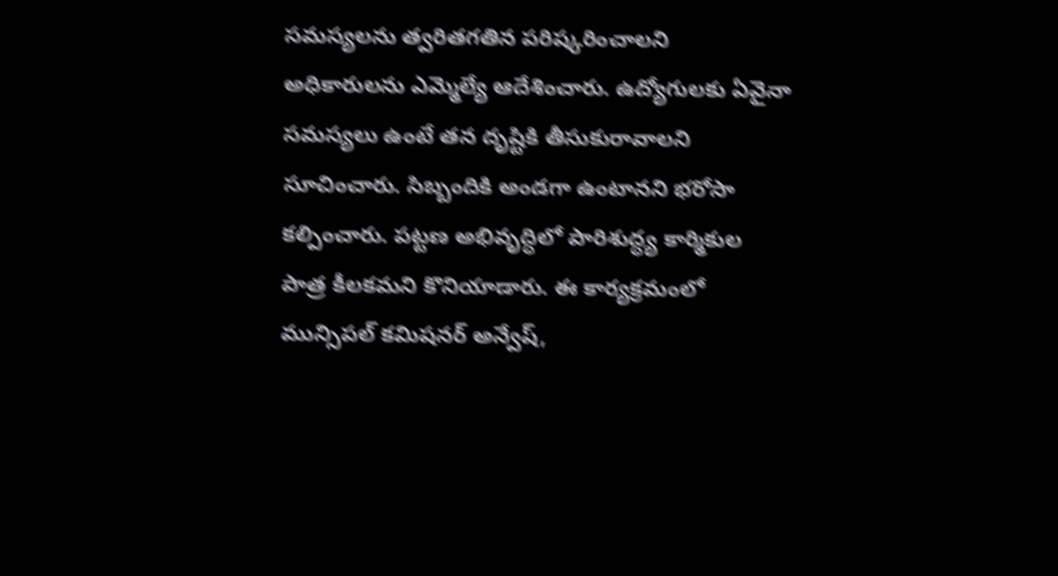సమస్యలను త్వరితగతిన పరిష్కరించాలని అధికారులను ఎమ్మెల్యే ఆదేశించారు. ఉద్యోగులకు ఏవైనా సమస్యలు ఉంటే తన దృష్టికి తీసుకురావాలని సూచించారు. సిబ్బందికి అండగా ఉంటానని భరోసా కల్పించారు. పట్టణ అభివృద్ధిలో పారిశుద్ధ్య కార్మికుల పాత్ర కీలకమని కొనియాడారు. ఈ కార్యక్రమంలో మున్సిపల్ కమిషనర్ అన్వేష్,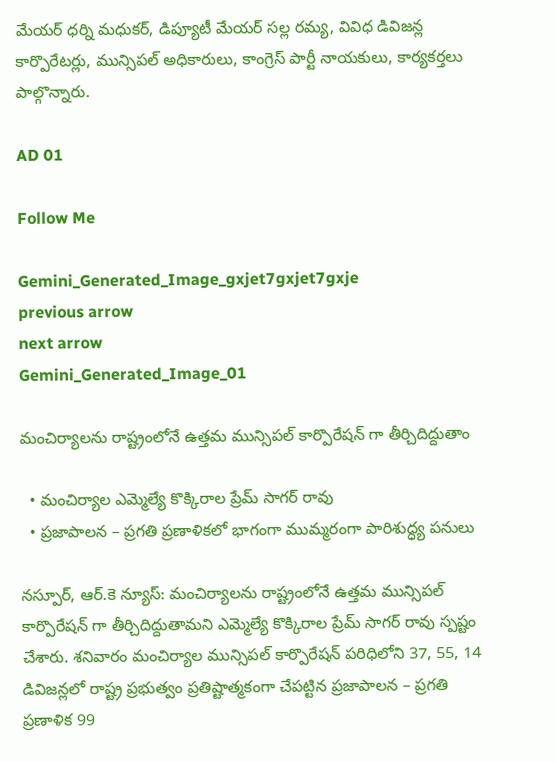మేయర్ ధర్ని మధుకర్, డిప్యూటీ మేయర్ సల్ల రమ్య, వివిధ డివిజన్ల కార్పొరేటర్లు, మున్సిపల్ అధికారులు, కాంగ్రెస్ పార్టీ నాయకులు, కార్యకర్తలు పాల్గొన్నారు.

AD 01

Follow Me

Gemini_Generated_Image_gxjet7gxjet7gxje
previous arrow
next arrow
Gemini_Generated_Image_01

మంచిర్యాలను రాష్ట్రంలోనే ఉత్తమ మున్సిపల్ కార్పొరేషన్ గా తీర్చిదిద్దుతాం

  • మంచిర్యాల ఎమ్మెల్యే కొక్కిరాల ప్రేమ్ సాగర్ రావు
  • ప్రజాపాలన – ప్రగతి ప్రణాళికలో భాగంగా ముమ్మరంగా పారిశుద్ధ్య పనులు

నస్పూర్, ఆర్.కె న్యూస్: మంచిర్యాలను రాష్ట్రంలోనే ఉత్తమ మున్సిపల్ కార్పొరేషన్ గా తీర్చిదిద్దుతామని ఎమ్మెల్యే కొక్కిరాల ప్రేమ్ సాగర్ రావు స్పష్టం చేశారు. శనివారం మంచిర్యాల మున్సిపల్ కార్పొరేషన్ పరిధిలోని 37, 55, 14 డివిజన్లలో రాష్ట్ర ప్రభుత్వం ప్రతిష్టాత్మకంగా చేపట్టిన ప్రజాపాలన – ప్రగతి ప్రణాళిక 99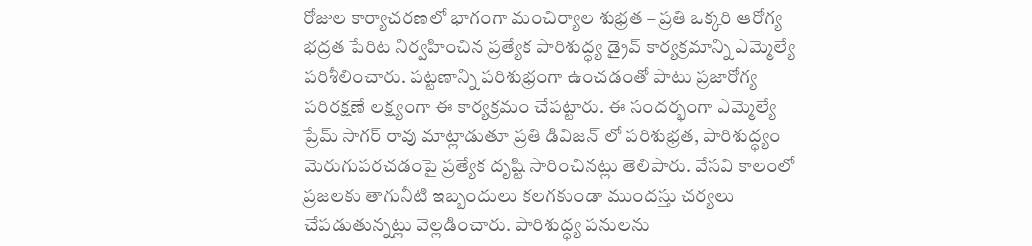రోజుల కార్యాచరణలో భాగంగా మంచిర్యాల శుభ్రత – ప్రతి ఒక్కరి ఆరోగ్య భద్రత పేరిట నిర్వహించిన ప్రత్యేక పారిశుద్ధ్య డ్రైవ్ కార్యక్రమాన్ని ఎమ్మెల్యే పరిశీలించారు. పట్టణాన్ని పరిశుభ్రంగా ఉంచడంతో పాటు ప్రజారోగ్య పరిరక్షణే లక్ష్యంగా ఈ కార్యక్రమం చేపట్టారు. ఈ సందర్భంగా ఎమ్మెల్యే ప్రేమ్ సాగర్ రావు మాట్లాడుతూ ప్రతి డివిజన్ లో పరిశుభ్రత, పారిశుద్ధ్యం మెరుగుపరచడంపై ప్రత్యేక దృష్టి సారించినట్లు తెలిపారు. వేసవి కాలంలో ప్రజలకు తాగునీటి ఇబ్బందులు కలగకుండా ముందస్తు చర్యలు చేపడుతున్నట్లు వెల్లడించారు. పారిశుద్ధ్య పనులను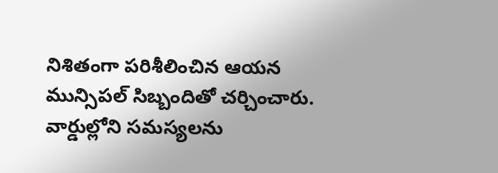నిశితంగా పరిశీలించిన ఆయన మున్సిపల్ సిబ్బందితో చర్చించారు. వార్డుల్లోని సమస్యలను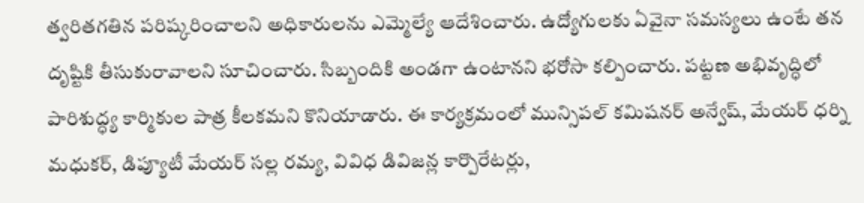త్వరితగతిన పరిష్కరించాలని అధికారులను ఎమ్మెల్యే ఆదేశించారు. ఉద్యోగులకు ఏవైనా సమస్యలు ఉంటే తన దృష్టికి తీసుకురావాలని సూచించారు. సిబ్బందికి అండగా ఉంటానని భరోసా కల్పించారు. పట్టణ అభివృద్ధిలో పారిశుద్ధ్య కార్మికుల పాత్ర కీలకమని కొనియాడారు. ఈ కార్యక్రమంలో మున్సిపల్ కమిషనర్ అన్వేష్, మేయర్ ధర్ని మధుకర్, డిప్యూటీ మేయర్ సల్ల రమ్య, వివిధ డివిజన్ల కార్పొరేటర్లు,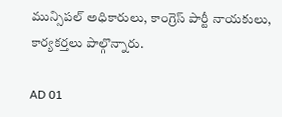మున్సిపల్ అధికారులు, కాంగ్రెస్ పార్టీ నాయకులు, కార్యకర్తలు పాల్గొన్నారు.

AD 01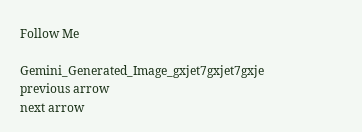Follow Me

Gemini_Generated_Image_gxjet7gxjet7gxje
previous arrow
next arrow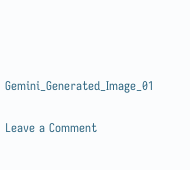Gemini_Generated_Image_01

Leave a Comment